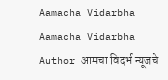Aamacha Vidarbha Aamacha Vidarbha Author आमचा विदर्भ न्यूजचे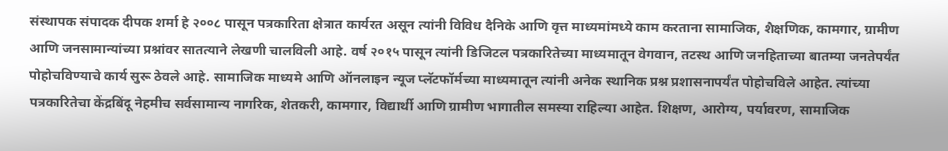संस्थापक संपादक दीपक शर्मा हे २००८ पासून पत्रकारिता क्षेत्रात कार्यरत असून त्यांनी विविध दैनिके आणि वृत्त माध्यमांमध्ये काम करताना सामाजिक, शैक्षणिक, कामगार, ग्रामीण आणि जनसामान्यांच्या प्रश्नांवर सातत्याने लेखणी चालविली आहे. वर्ष २०१५ पासून त्यांनी डिजिटल पत्रकारितेच्या माध्यमातून वेगवान, तटस्थ आणि जनहिताच्या बातम्या जनतेपर्यंत पोहोचविण्याचे कार्य सुरू ठेवले आहे. सामाजिक माध्यमे आणि ऑनलाइन न्यूज प्लॅटफॉर्मच्या माध्यमातून त्यांनी अनेक स्थानिक प्रश्न प्रशासनापर्यंत पोहोचविले आहेत. त्यांच्या पत्रकारितेचा केंद्रबिंदू नेहमीच सर्वसामान्य नागरिक, शेतकरी, कामगार, विद्यार्थी आणि ग्रामीण भागातील समस्या राहिल्या आहेत. शिक्षण, आरोग्य, पर्यावरण, सामाजिक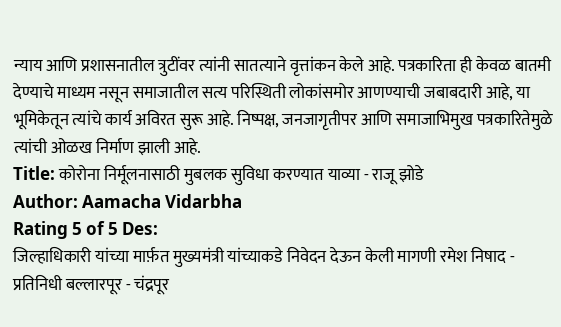न्याय आणि प्रशासनातील त्रुटींवर त्यांनी सातत्याने वृत्तांकन केले आहे. पत्रकारिता ही केवळ बातमी देण्याचे माध्यम नसून समाजातील सत्य परिस्थिती लोकांसमोर आणण्याची जबाबदारी आहे, या भूमिकेतून त्यांचे कार्य अविरत सुरू आहे. निष्पक्ष, जनजागृतीपर आणि समाजाभिमुख पत्रकारितेमुळे त्यांची ओळख निर्माण झाली आहे.
Title: कोरोना निर्मूलनासाठी मुबलक सुविधा करण्यात याव्या - राजू झोडे
Author: Aamacha Vidarbha
Rating 5 of 5 Des:
जिल्हाधिकारी यांच्या मार्फ़त मुख्यमंत्री यांच्याकडे निवेदन देऊन केली मागणी रमेश निषाद - प्रतिनिधी बल्लारपूर - चंद्रपूर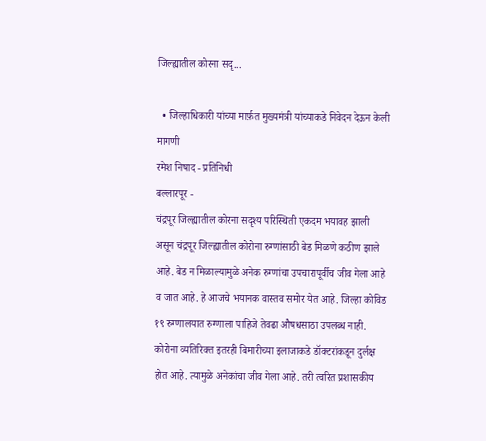जिल्ह्यातील कोरना सदृ...

  • जिल्हाधिकारी यांच्या मार्फ़त मुख्यमंत्री यांच्याकडे निवेदन देऊन केली मागणी
रमेश निषाद - प्रतिनिधी
बल्लारपूर -
चंद्रपूर जिल्ह्यातील कोरना सदृश्य परिस्थिती एकदम भयावह झाली असून चंद्रपूर जिल्ह्यातील कोरोना रुग्णांसाठी बेड मिळणे कठीण झाले आहे. बेड न मिळाल्यामुळे अनेक रुग्णांचा उपचारापूर्वीच जीव गेला आहे व जात आहे. हे आजचे भयानक वास्तव समोर येत आहे. जिल्हा कोविड १९ रुग्णालयात रुग्णाला पाहिजे तेवढा औषधसाठा उपलब्ध नाही. कोरोना व्यतिरिक्त इतरही बिमारीच्या इलाजाकडे डॉक्टरांकडून दुर्लक्ष होत आहे. त्यामुळे अनेकांचा जीव गेला आहे. तरी त्वरित प्रशासकीय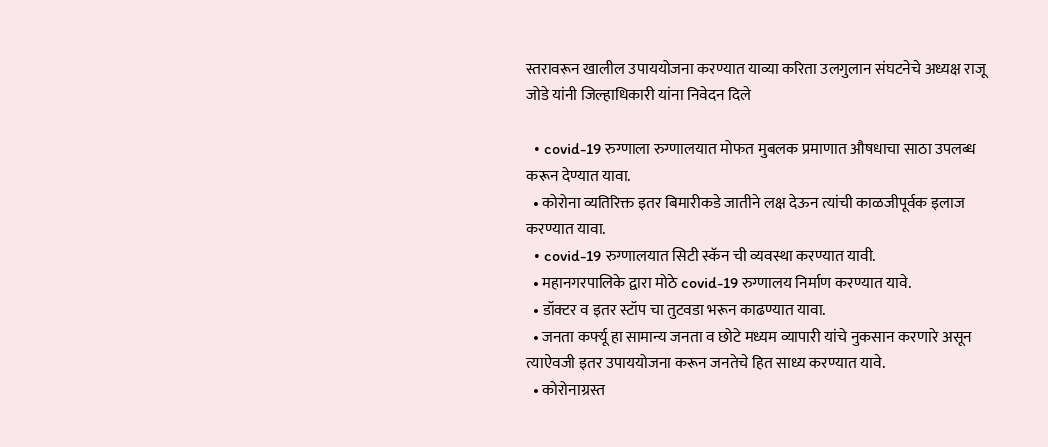स्तरावरून खालील उपाययोजना करण्यात याव्या करिता उलगुलान संघटनेचे अध्यक्ष राजू जोडे यांनी जिल्हाधिकारी यांना निवेदन दिले

  • covid-19 रुग्णाला रुग्णालयात मोफत मुबलक प्रमाणात औषधाचा साठा उपलब्ध करून देण्यात यावा.
  • कोरोना व्यतिरिक्त इतर बिमारीकडे जातीने लक्ष देऊन त्यांची काळजीपूर्वक इलाज करण्यात यावा.
  • covid-19 रुग्णालयात सिटी स्कॅन ची व्यवस्था करण्यात यावी.
  • महानगरपालिके द्वारा मोठे covid-19 रुग्णालय निर्माण करण्यात यावे.
  • डॉक्टर व इतर स्टॉप चा तुटवडा भरून काढण्यात यावा.
  • जनता कर्फ्यू हा सामान्य जनता व छोटे मध्यम व्यापारी यांचे नुकसान करणारे असून त्याऐवजी इतर उपाययोजना करून जनतेचे हित साध्य करण्यात यावे.
  • कोरोनाग्रस्त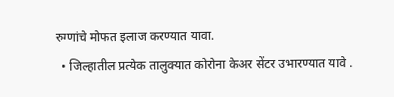रुग्णांचे मोफत इलाज करण्यात यावा.
  • जिल्हातील प्रत्येक तालुक्यात कोरोना केअर सेंटर उभारण्यात यावे .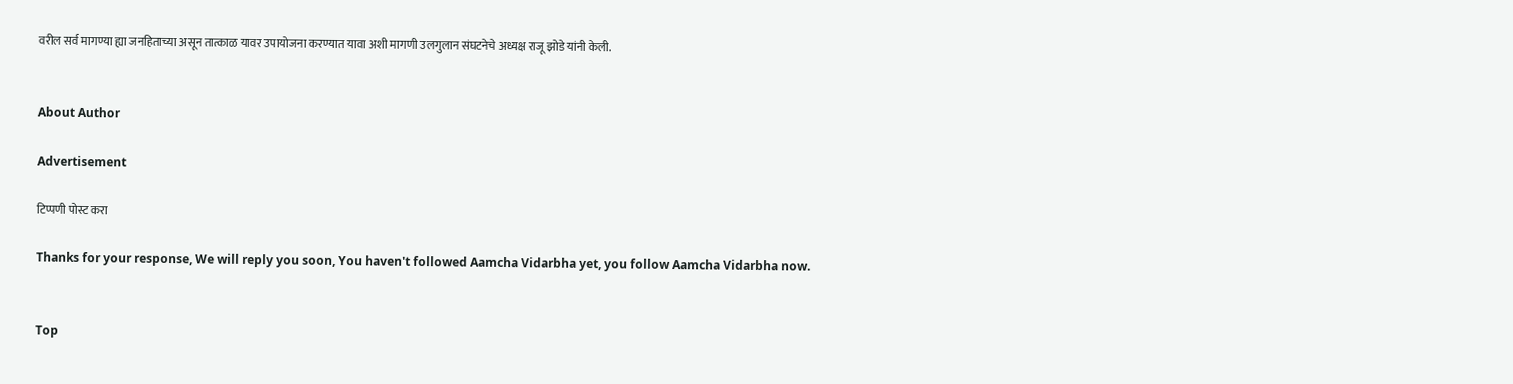वरील सर्व मागण्या ह्या जनहिताच्या असून तात्काळ यावर उपायोजना करण्यात यावा अशी मागणी उलगुलान संघटनेचे अध्यक्ष राजू झोडे यांनी केली.


About Author

Advertisement

टिप्पणी पोस्ट करा

Thanks for your response, We will reply you soon, You haven't followed Aamcha Vidarbha yet, you follow Aamcha Vidarbha now.


Top